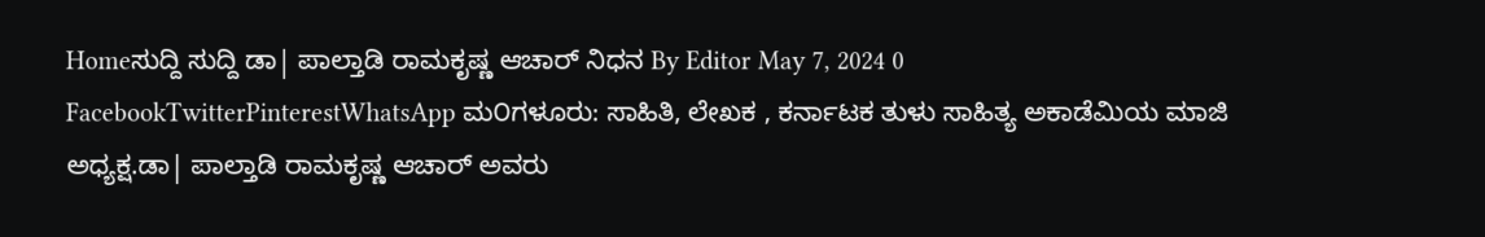Homeಸುದ್ದಿ ಸುದ್ದಿ ಡಾ| ಪಾಲ್ತಾಡಿ ರಾಮಕೃಷ್ಣ ಆಚಾರ್ ನಿಧನ By Editor May 7, 2024 0 FacebookTwitterPinterestWhatsApp ಮ೦ಗಳೂರು: ಸಾಹಿತಿ, ಲೇಖಕ , ಕರ್ನಾಟಕ ತುಳು ಸಾಹಿತ್ಯ ಅಕಾಡೆಮಿಯ ಮಾಜಿ ಅಧ್ಯಕ್ಷ.ಡಾ| ಪಾಲ್ತಾಡಿ ರಾಮಕೃಷ್ಣ ಆಚಾರ್ ಅವರು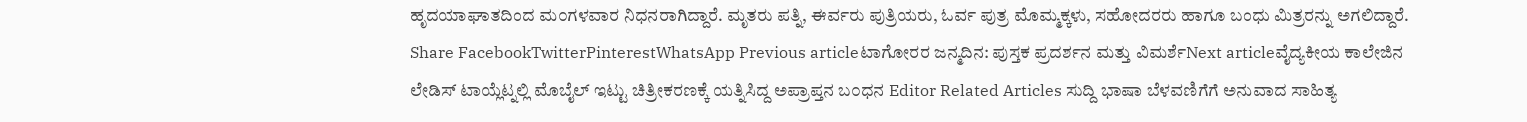ಹೃದಯಾಘಾತದಿಂದ ಮ೦ಗಳವಾರ ನಿಧನರಾಗಿದ್ದಾರೆ. ಮೃತರು ಪತ್ನಿ, ಈರ್ವರು ಪುತ್ರಿಯರು, ಓರ್ವ ಪುತ್ರ ಮೊಮ್ಮಕ್ಕಳು, ಸಹೋದರರು ಹಾಗೂ ಬಂಧು ಮಿತ್ರರನ್ನು ಅಗಲಿದ್ದಾರೆ. Share FacebookTwitterPinterestWhatsApp Previous articleಟಾಗೋರರ ಜನ್ಮದಿನ: ಪುಸ್ತಕ ಪ್ರದರ್ಶನ ಮತ್ತು ವಿಮರ್ಶೆNext articleವೈದ್ಯಕೀಯ ಕಾಲೇಜಿನ ಲೇಡಿಸ್ ಟಾಯ್ಲೆಟ್ನಲ್ಲಿ ಮೊಬೈಲ್ ಇಟ್ಟು ಚಿತ್ರೀಕರಣಕ್ಕೆ ಯತ್ನಿಸಿದ್ದ ಅಪ್ರಾಪ್ತನ ಬ೦ಧನ Editor Related Articles ಸುದ್ದಿ ಭಾಷಾ ಬೆಳವಣಿಗೆಗೆ ಅನುವಾದ ಸಾಹಿತ್ಯ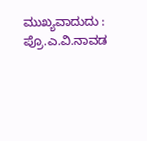ಮುಖ್ಯವಾದುದು : ಪ್ರೊ.ಎ.ವಿ.ನಾವಡ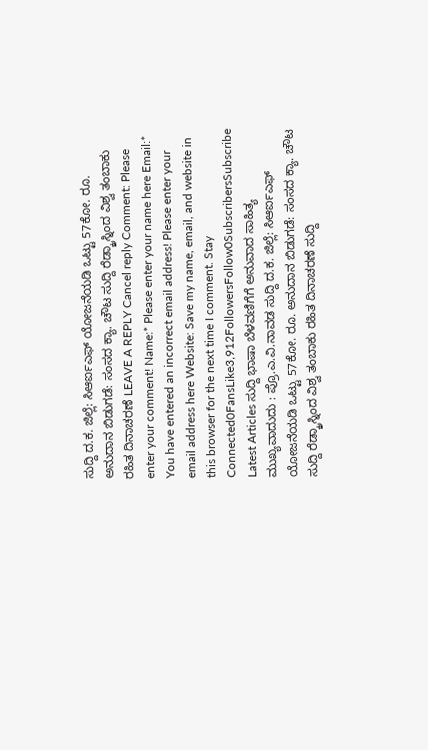ಸುದ್ದಿ ದ.ಕ. ಜಿಲ್ಲೆ: ಸಿಆರ್ಐಎಫ್ ಯೋಜನೆಯಡಿ ಒಟ್ಟು 57ಕೋ. ರೂ. ಅನುದಾನ ಬಿಡುಗಡೆ: ಸಂಸದ ಕ್ಯಾ. ಚೌಟ ಸುದ್ದಿ ರೆಡ್ಕ್ರಾಸ್ನಿಂದ ವಿಶ್ವ ತಂಬಾಕು ರಹಿತ ದಿನಾಚರಣೆ LEAVE A REPLY Cancel reply Comment: Please enter your comment! Name:* Please enter your name here Email:* You have entered an incorrect email address! Please enter your email address here Website: Save my name, email, and website in this browser for the next time I comment. Stay Connected0FansLike3,912FollowersFollow0SubscribersSubscribe Latest Articles ಸುದ್ದಿ ಭಾಷಾ ಬೆಳವಣಿಗೆಗೆ ಅನುವಾದ ಸಾಹಿತ್ಯ ಮುಖ್ಯವಾದುದು : ಪ್ರೊ.ಎ.ವಿ.ನಾವಡ ಸುದ್ದಿ ದ.ಕ. ಜಿಲ್ಲೆ: ಸಿಆರ್ಐಎಫ್ ಯೋಜನೆಯಡಿ ಒಟ್ಟು 57ಕೋ. ರೂ. ಅನುದಾನ ಬಿಡುಗಡೆ: ಸಂಸದ ಕ್ಯಾ. ಚೌಟ ಸುದ್ದಿ ರೆಡ್ಕ್ರಾಸ್ನಿಂದ ವಿಶ್ವ ತಂಬಾಕು ರಹಿತ ದಿನಾಚರಣೆ ಸುದ್ದಿ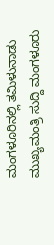ಮಂಗಳೂರಿನಲ್ಲಿ ತಮಿಳುನಾಡು ಮುಖ್ಯಮಂತ್ರಿ ಸುದ್ದಿ ಮಂಗಳೂರು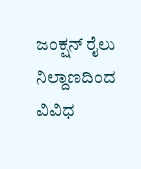ಜಂಕ್ಷನ್ ರೈಲು ನಿಲ್ದಾಣದಿಂದ ವಿವಿಧ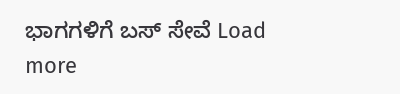ಭಾಗಗಳಿಗೆ ಬಸ್ ಸೇವೆ Load more